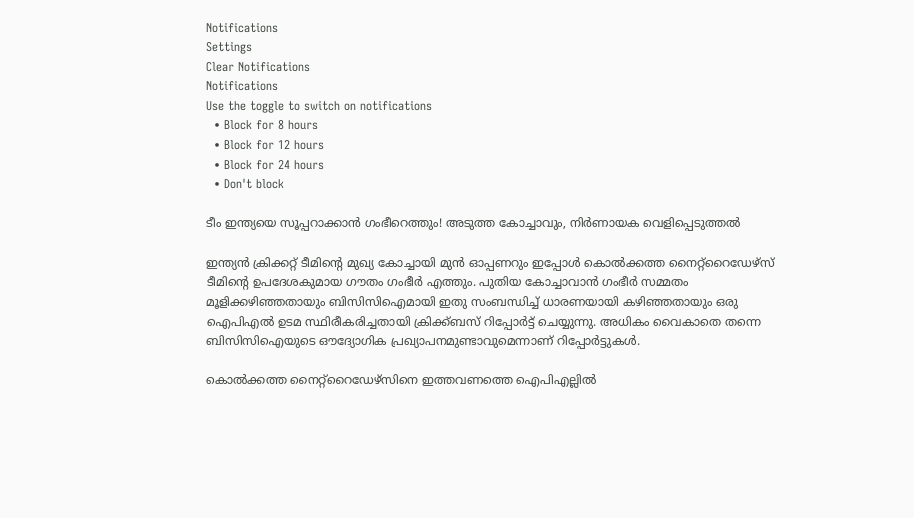Notifications
Settings
Clear Notifications
Notifications
Use the toggle to switch on notifications
  • Block for 8 hours
  • Block for 12 hours
  • Block for 24 hours
  • Don't block

ടീം ഇന്ത്യയെ സൂപ്പറാക്കാന്‍ ഗംഭീറെത്തും! അടുത്ത കോച്ചാവും, നിര്‍ണായക വെളിപ്പെടുത്തല്‍

ഇന്ത്യന്‍ ക്രിക്കറ്റ് ടീമിന്റെ മുഖ്യ കോച്ചായി മുന്‍ ഓപ്പണറും ഇപ്പോള്‍ കൊല്‍ക്കത്ത നൈറ്റ്‌റൈഡേഴ്‌സ് ടീമിന്റെ ഉപദേശകുമായ ഗൗതം ഗംഭീര്‍ എത്തും. പുതിയ കോച്ചാവാന്‍ ഗംഭീര്‍ സമ്മതം മൂളിക്കഴിഞ്ഞതായും ബിസിസിഐമായി ഇതു സംബന്ധിച്ച് ധാരണയായി കഴിഞ്ഞതായും ഒരു ഐപിഎല്‍ ഉടമ സ്ഥിരീകരിച്ചതായി ക്രിക്ക്ബസ് റിപ്പോര്‍ട്ട് ചെയ്യുന്നു. അധികം വൈകാതെ തന്നെ ബിസിസിഐയുടെ ഔദ്യോഗിക പ്രഖ്യാപനമുണ്ടാവുമെന്നാണ് റിപ്പോര്‍ട്ടുകള്‍.

കൊല്‍ക്കത്ത നൈറ്റ്‌റൈഡേഴ്‌സിനെ ഇത്തവണത്തെ ഐപിഎല്ലില്‍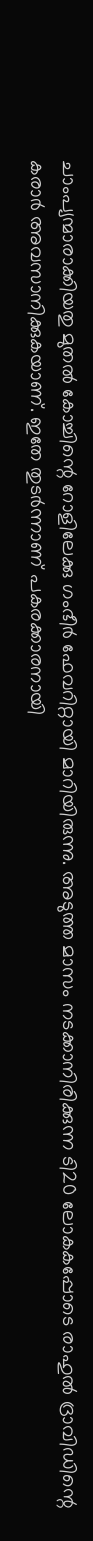ചാംപ്യന്മാരാക്കിയതു മുതല്‍ കോച്ചിന്റെ റോളിലേക്കു ഗംഭീര്‍ ഫേവറിറ്റായി മാറിയിരുന്നു. അടുത്ത മാസം നടക്കാനിരിക്കുന്ന ടി20 ലോകകപ്പോടെ രാഹുല്‍ ദ്രാവിഡിന്റെ കരാര്‍ അവസാനിക്കുകയാണ്. ഇതേ തുടര്‍ന്നാണ് പകരക്കാരനായി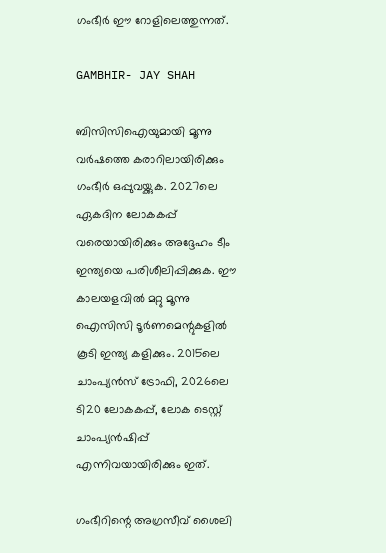ഗംഭീര്‍ ഈ റോളിലെത്തുന്നത്.

GAMBHIR- JAY SHAH

ബിസിസിഐയുമായി മൂന്നു വര്‍ഷത്തെ കരാറിലായിരിക്കും ഗംഭീര്‍ ഒപ്പുവയ്ക്കുക. 2027ലെ ഏകദിന ലോകകപ്പ് വരെയായിരിക്കും അദ്ദേഹം ടീം ഇന്ത്യയെ പരിശീലിപ്പിക്കുക. ഈ കാലയളവില്‍ മറ്റു മൂന്നു ഐസിസി ടൂര്‍ണമെന്റുകളില്‍ കൂടി ഇന്ത്യ കളിക്കും. 2015ലെ ചാംപ്യന്‍സ് ട്രോഫി, 2026ലെ ടി20 ലോകകപ്പ്, ലോക ടെസ്റ്റ് ചാംപ്യന്‍ഷിപ്പ് എന്നിവയായിരിക്കും ഇത്.

ഗംഭീറിന്റെ അഗ്രസീവ് ശൈലി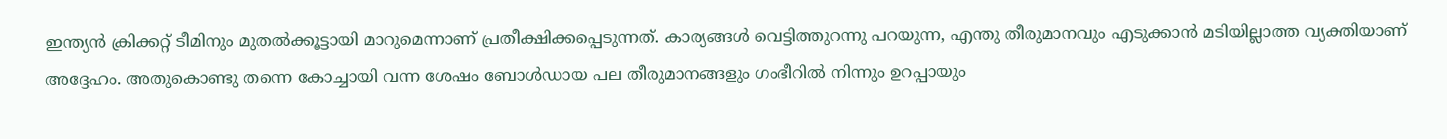ഇന്ത്യന്‍ ക്രിക്കറ്റ് ടീമിനും മുതല്‍ക്കൂട്ടായി മാറുമെന്നാണ് പ്രതീക്ഷിക്കപ്പെടുന്നത്. കാര്യങ്ങള്‍ വെട്ടിത്തുറന്നു പറയുന്ന, എന്തു തീരുമാനവും എടുക്കാന്‍ മടിയില്ലാത്ത വ്യക്തിയാണ് അദ്ദേഹം. അതുകൊണ്ടു തന്നെ കോച്ചായി വന്ന ശേഷം ബോള്‍ഡായ പല തീരുമാനങ്ങളും ഗംഭീറില്‍ നിന്നും ഉറപ്പായും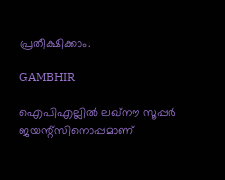പ്രതീക്ഷിക്കാം.

GAMBHIR

ഐപിഎല്ലില്‍ ലഖ്‌നൗ സൂപ്പര്‍ ജയന്റ്‌സിനൊപ്പമാണ്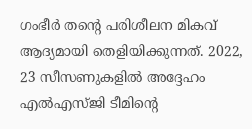ഗംഭീര്‍ തന്റെ പരിശീലന മികവ് ആദ്യമായി തെളിയിക്കുന്നത്. 2022, 23 സീസണുകളില്‍ അദ്ദേഹം എല്‍എസ്ജി ടീമിന്റെ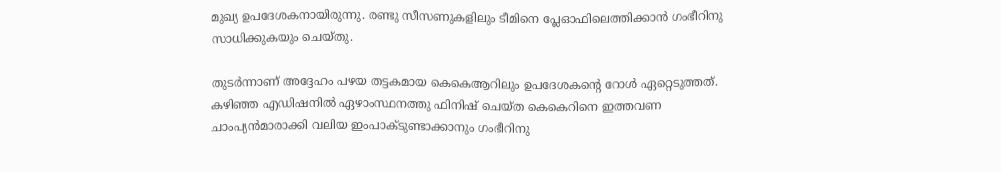മുഖ്യ ഉപദേശകനായിരുന്നു. രണ്ടു സീസണുകളിലും ടീമിനെ പ്ലേഓഫിലെത്തിക്കാന്‍ ഗംഭീറിനു സാധിക്കുകയും ചെയ്തു.

തുടര്‍ന്നാണ് അദ്ദേഹം പഴയ തട്ടകമായ കെകെആറിലും ഉപദേശകന്റെ റോള്‍ ഏറ്റെടുത്തത്. കഴിഞ്ഞ എഡിഷനില്‍ ഏഴാംസ്ഥനത്തു ഫിനിഷ് ചെയ്ത കെകെറിനെ ഇത്തവണ ചാംപ്യന്‍മാരാക്കി വലിയ ഇംപാക്ടുണ്ടാക്കാനും ഗംഭീറിനു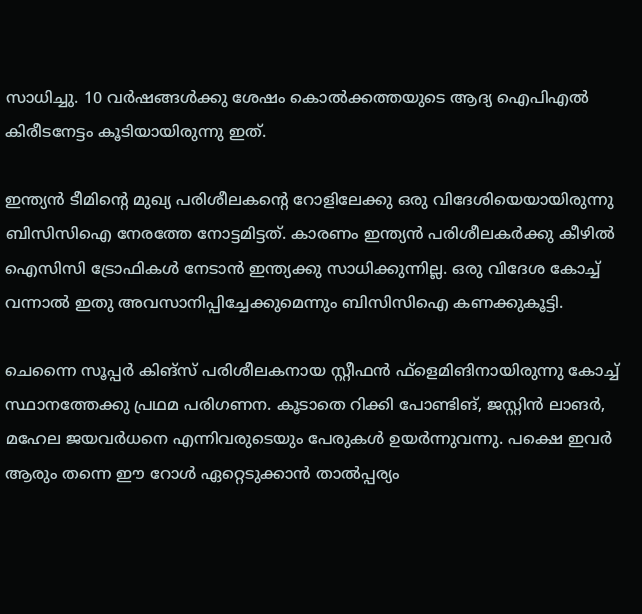സാധിച്ചു. 10 വര്‍ഷങ്ങള്‍ക്കു ശേഷം കൊല്‍ക്കത്തയുടെ ആദ്യ ഐപിഎല്‍ കിരീടനേട്ടം കൂടിയായിരുന്നു ഇത്.

ഇന്ത്യന്‍ ടീമിന്റെ മുഖ്യ പരിശീലകന്റെ റോളിലേക്കു ഒരു വിദേശിയെയായിരുന്നു ബിസിസിഐ നേരത്തേ നോട്ടമിട്ടത്. കാരണം ഇന്ത്യന്‍ പരിശീലകര്‍ക്കു കീഴില്‍ ഐസിസി ട്രോഫികള്‍ നേടാന്‍ ഇന്ത്യക്കു സാധിക്കുന്നില്ല. ഒരു വിദേശ കോച്ച് വന്നാല്‍ ഇതു അവസാനിപ്പിച്ചേക്കുമെന്നും ബിസിസിഐ കണക്കുകൂട്ടി.

ചെന്നൈ സൂപ്പര്‍ കിങ്സ് പരിശീലകനായ സ്റ്റീഫന്‍ ഫ്‌ളെമിങിനായിരുന്നു കോച്ച് സ്ഥാനത്തേക്കു പ്രഥമ പരിഗണന. കൂടാതെ റിക്കി പോണ്ടിങ്, ജസ്റ്റിന്‍ ലാങര്‍, മഹേല ജയവര്‍ധനെ എന്നിവരുടെയും പേരുകള്‍ ഉയര്‍ന്നുവന്നു. പക്ഷെ ഇവര്‍ ആരും തന്നെ ഈ റോള്‍ ഏറ്റെടുക്കാന്‍ താല്‍പ്പര്യം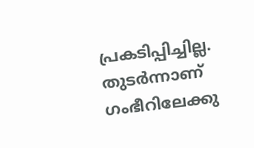പ്രകടിപ്പിച്ചില്ല. തുടര്‍ന്നാണ് ഗംഭീറിലേക്കു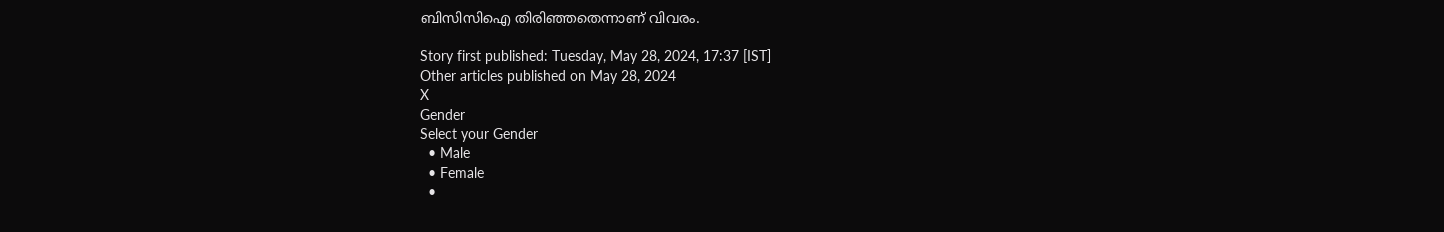ബിസിസിഐ തിരിഞ്ഞതെന്നാണ് വിവരം.

Story first published: Tuesday, May 28, 2024, 17:37 [IST]
Other articles published on May 28, 2024
X
Gender
Select your Gender
  • Male
  • Female
  •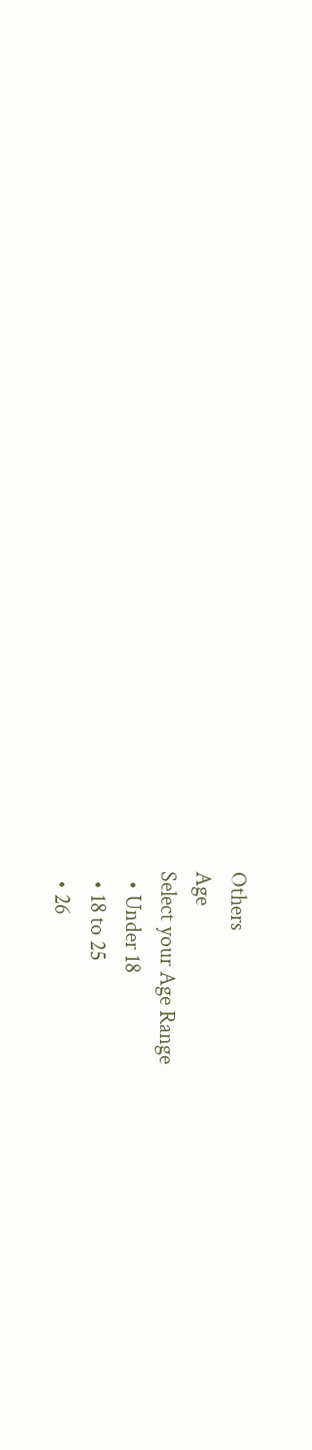Others
Age
Select your Age Range
  • Under 18
  • 18 to 25
  • 26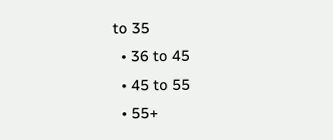to 35
  • 36 to 45
  • 45 to 55
  • 55+